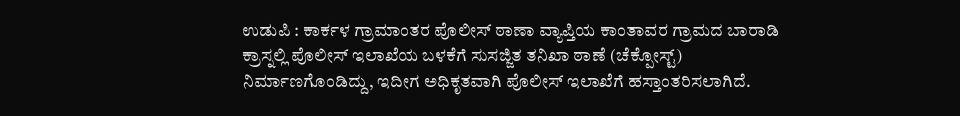ಉಡುಪಿ : ಕಾರ್ಕಳ ಗ್ರಾಮಾಂತರ ಪೊಲೀಸ್ ಠಾಣಾ ವ್ಯಾಪ್ತಿಯ ಕಾಂತಾವರ ಗ್ರಾಮದ ಬಾರಾಡಿ ಕ್ರಾಸ್ನಲ್ಲಿ ಪೊಲೀಸ್ ಇಲಾಖೆಯ ಬಳಕೆಗೆ ಸುಸಜ್ಜಿತ ತನಿಖಾ ಠಾಣೆ (ಚೆಕ್ಪೋಸ್ಟ್) ನಿರ್ಮಾಣಗೊಂಡಿದ್ದು, ಇದೀಗ ಅಧಿಕೃತವಾಗಿ ಪೊಲೀಸ್ ಇಲಾಖೆಗೆ ಹಸ್ತಾಂತರಿಸಲಾಗಿದೆ.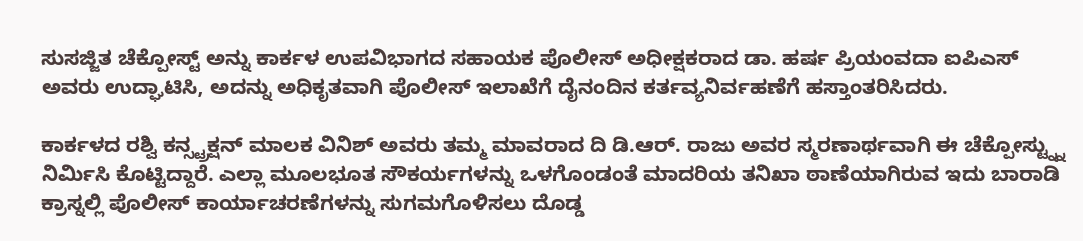ಸುಸಜ್ಜಿತ ಚೆಕ್ಪೋಸ್ಟ್ ಅನ್ನು ಕಾರ್ಕಳ ಉಪವಿಭಾಗದ ಸಹಾಯಕ ಪೊಲೀಸ್ ಅಧೀಕ್ಷಕರಾದ ಡಾ. ಹರ್ಷ ಪ್ರಿಯಂವದಾ ಐಪಿಎಸ್ ಅವರು ಉದ್ಘಾಟಿಸಿ, ಅದನ್ನು ಅಧಿಕೃತವಾಗಿ ಪೊಲೀಸ್ ಇಲಾಖೆಗೆ ದೈನಂದಿನ ಕರ್ತವ್ಯನಿರ್ವಹಣೆಗೆ ಹಸ್ತಾಂತರಿಸಿದರು.

ಕಾರ್ಕಳದ ರಶ್ವಿ ಕನ್ಸ್ಟ್ರಕ್ಷನ್ ಮಾಲಕ ವಿನಿಶ್ ಅವರು ತಮ್ಮ ಮಾವರಾದ ದಿ ಡಿ.ಆರ್. ರಾಜು ಅವರ ಸ್ಮರಣಾರ್ಥವಾಗಿ ಈ ಚೆಕ್ಪೋಸ್ಟ್ನ್ನು ನಿರ್ಮಿಸಿ ಕೊಟ್ಟಿದ್ದಾರೆ. ಎಲ್ಲಾ ಮೂಲಭೂತ ಸೌಕರ್ಯಗಳನ್ನು ಒಳಗೊಂಡಂತೆ ಮಾದರಿಯ ತನಿಖಾ ಠಾಣೆಯಾಗಿರುವ ಇದು ಬಾರಾಡಿ ಕ್ರಾಸ್ನಲ್ಲಿ ಪೊಲೀಸ್ ಕಾರ್ಯಾಚರಣೆಗಳನ್ನು ಸುಗಮಗೊಳಿಸಲು ದೊಡ್ಡ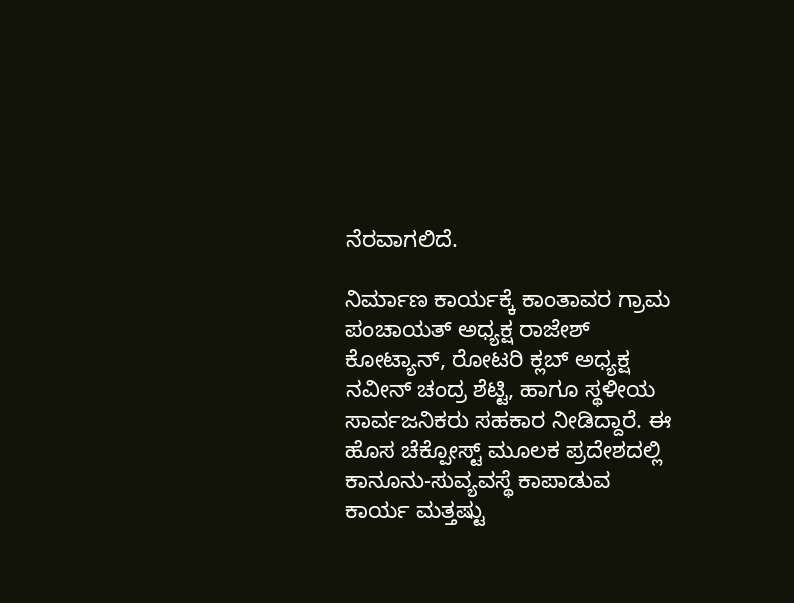ನೆರವಾಗಲಿದೆ.

ನಿರ್ಮಾಣ ಕಾರ್ಯಕ್ಕೆ ಕಾಂತಾವರ ಗ್ರಾಮ ಪಂಚಾಯತ್ ಅಧ್ಯಕ್ಷ ರಾಜೇಶ್ ಕೋಟ್ಯಾನ್, ರೋಟರಿ ಕ್ಲಬ್ ಅಧ್ಯಕ್ಷ ನವೀನ್ ಚಂದ್ರ ಶೆಟ್ಟಿ, ಹಾಗೂ ಸ್ಥಳೀಯ ಸಾರ್ವಜನಿಕರು ಸಹಕಾರ ನೀಡಿದ್ದಾರೆ. ಈ ಹೊಸ ಚೆಕ್ಪೋಸ್ಟ್ ಮೂಲಕ ಪ್ರದೇಶದಲ್ಲಿ ಕಾನೂನು-ಸುವ್ಯವಸ್ಥೆ ಕಾಪಾಡುವ ಕಾರ್ಯ ಮತ್ತಷ್ಟು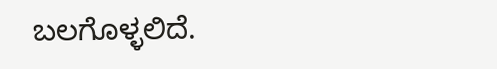ಬಲಗೊಳ್ಳಲಿದೆ.